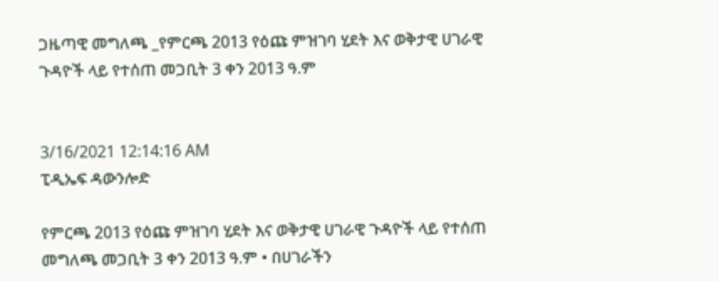ጋዜጣዊ መግለጫ _የምርጫ 2013 የዕጩ ምዝገባ ሂደት እና ወቅታዊ ሀገራዊ ጉዳዮች ላይ የተሰጠ መጋቢት 3 ቀን 2013 ዓ.ም


3/16/2021 12:14:16 AM
ፒዲኤፍ ዳውንሎድ

የምርጫ 2013 የዕጩ ምዝገባ ሂደት እና ወቅታዊ ሀገራዊ ጉዳዮች ላይ የተሰጠ መግለጫ መጋቢት 3 ቀን 2013 ዓ.ም • በሀገራችን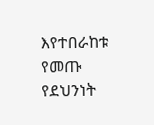እየተበራከቱ የመጡ የደህንነት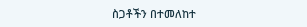ስጋቶችን በተመለከተ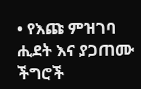• የእጩ ምዝገባ ሒደት እና ያጋጠሙ ችግሮች